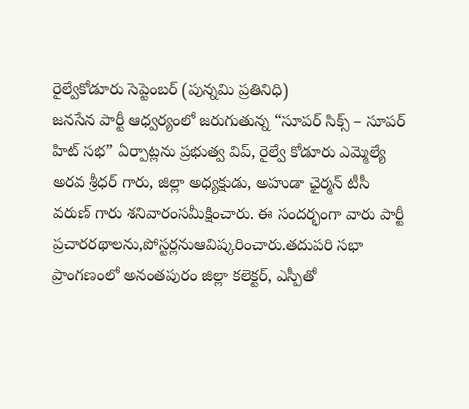రైల్వేకోడూరు సెప్టెంబర్ (పున్నమి ప్రతినిధి)
జనసేన పార్టీ ఆధ్వర్యంలో జరుగుతున్న “సూపర్ సిక్స్ – సూపర్ హిట్ సభ” ఏర్పాట్లను ప్రభుత్వ విప్, రైల్వే కోడూరు ఎమ్మెల్యే అరవ శ్రీధర్ గారు, జిల్లా అధ్యక్షుడు, అహుడా ఛైర్మన్ టీసీ వరుణ్ గారు శనివారంసమీక్షించారు. ఈ సందర్భంగా వారు పార్టీ ప్రచారరథాలను,పోస్టర్లనుఆవిష్కరించారు.తదుపరి సభా ప్రాంగణంలో అనంతపురం జిల్లా కలెక్టర్, ఎస్పీతో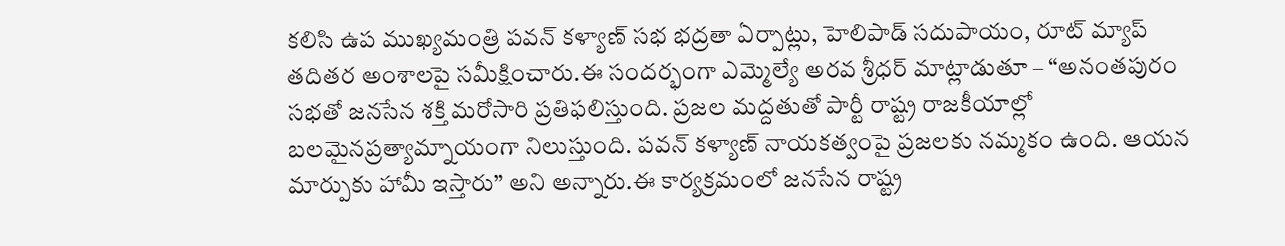కలిసి ఉప ముఖ్యమంత్రి పవన్ కళ్యాణ్ సభ భద్రతా ఏర్పాట్లు, హెలిపాడ్ సదుపాయం, రూట్ మ్యాప్ తదితర అంశాలపై సమీక్షించారు.ఈ సందర్భంగా ఎమ్మెల్యే అరవ శ్రీధర్ మాట్లాడుతూ – “అనంతపురం సభతో జనసేన శక్తి మరోసారి ప్రతిఫలిస్తుంది. ప్రజల మద్దతుతో పార్టీ రాష్ట్ర రాజకీయాల్లో బలమైనప్రత్యామ్నాయంగా నిలుస్తుంది. పవన్ కళ్యాణ్ నాయకత్వంపై ప్రజలకు నమ్మకం ఉంది. ఆయన మార్పుకు హామీ ఇస్తారు” అని అన్నారు.ఈ కార్యక్రమంలో జనసేన రాష్ట్ర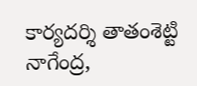కార్యదర్శి తాతంశెట్టి నాగేంద్ర,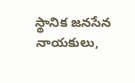స్థానిక జనసేన నాయకులు,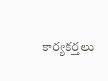కార్యకర్తలు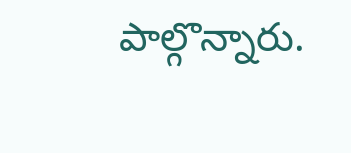పాల్గొన్నారు.